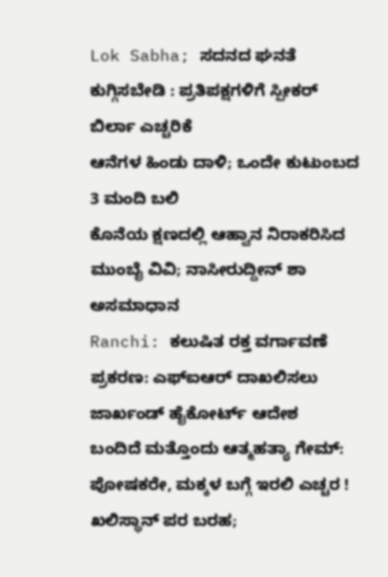Lok Sabha; ಸದನದ ಘನತೆ ಕುಗ್ಗಿಸಬೇಡಿ : ಪ್ರತಿಪಕ್ಷಗಳಿಗೆ ಸ್ಪೀಕರ್ ಬಿರ್ಲಾ ಎಚ್ಚರಿಕೆ
ಆನೆಗಳ ಹಿಂಡು ದಾಳಿ; ಒಂದೇ ಕುಟುಂಬದ 3 ಮಂದಿ ಬಲಿ
ಕೊನೆಯ ಕ್ಷಣದಲ್ಲಿ ಆಹ್ವಾನ ನಿರಾಕರಿಸಿದ ಮುಂಬೈ ವಿವಿ; ನಾಸೀರುದ್ದೀನ್ ಶಾ ಅಸಮಾಧಾನ
Ranchi: ಕಲುಷಿತ ರಕ್ತ ವರ್ಗಾವಣೆ ಪ್ರಕರಣ: ಎಫ್ಐಆರ್ ದಾಖಲಿಸಲು ಜಾರ್ಖಂಡ್ ಹೈಕೋರ್ಟ್ ಆದೇಶ
ಬಂದಿದೆ ಮತ್ತೊಂದು ಆತ್ಮಹತ್ಯಾ ಗೇಮ್: ಪೋಷಕರೇ, ಮಕ್ಕಳ ಬಗ್ಗೆ ಇರಲಿ ಎಚ್ಚರ !
ಖಲಿಸ್ಥಾನ್ ಪರ ಬರಹ;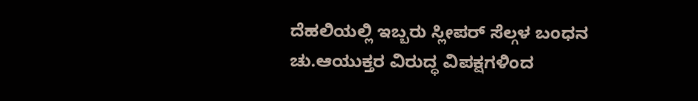ದೆಹಲಿಯಲ್ಲಿ ಇಬ್ಬರು ಸ್ಲೀಪರ್ ಸೆಲ್ಗಳ ಬಂಧನ
ಚು.ಆಯುಕ್ತರ ವಿರುದ್ಧ ವಿಪಕ್ಷಗಳಿಂದ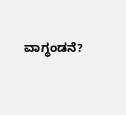ವಾಗ್ಧಂಡನೆ?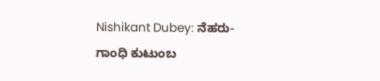Nishikant Dubey: ನೆಹರು- ಗಾಂಧಿ ಕುಟುಂಬ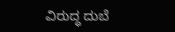ವಿರುದ್ಧ ದುಬೆ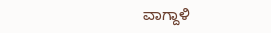ವಾಗ್ದಾಳಿ